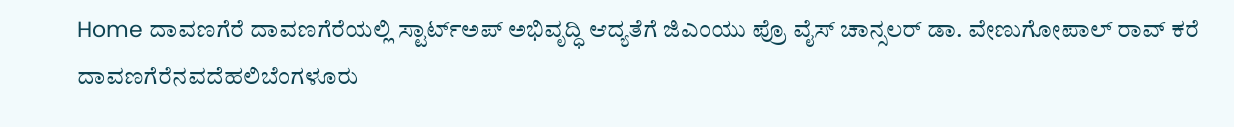Home ದಾವಣಗೆರೆ ದಾವಣಗೆರೆಯಲ್ಲಿ ಸ್ಟಾರ್ಟ್‌ಅಪ್‌ ಅಭಿವೃದ್ಧಿ ಆದ್ಯತೆಗೆ ಜಿಎಂಯು ಪ್ರೊ ವೈಸ್ ಚಾನ್ಸಲರ್ ಡಾ. ವೇಣುಗೋಪಾಲ್ ರಾವ್ ಕರೆ
ದಾವಣಗೆರೆನವದೆಹಲಿಬೆಂಗಳೂರು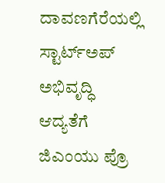ದಾವಣಗೆರೆಯಲ್ಲಿ ಸ್ಟಾರ್ಟ್‌ಅಪ್‌ ಅಭಿವೃದ್ಧಿ ಆದ್ಯತೆಗೆ ಜಿಎಂಯು ಪ್ರೊ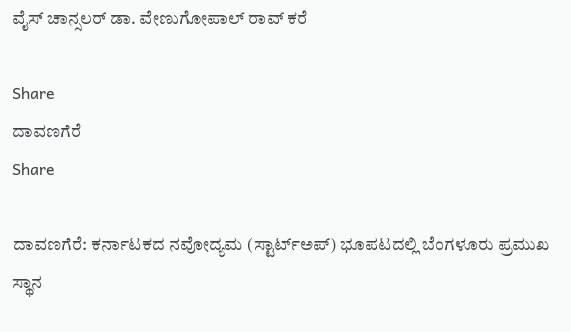ವೈಸ್ ಚಾನ್ಸಲರ್ ಡಾ. ವೇಣುಗೋಪಾಲ್ ರಾವ್ ಕರೆ

Share
ದಾವಣಗೆರೆ
Share

ದಾವಣಗೆರೆ: ಕರ್ನಾಟಕದ ನವೋದ್ಯಮ (ಸ್ಟಾರ್ಟ್‌ಅಪ್) ಭೂಪಟದಲ್ಲಿ ಬೆಂಗಳೂರು ಪ್ರಮುಖ ಸ್ಥಾನ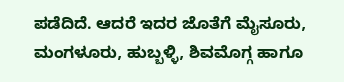ಪಡೆದಿದೆ. ಆದರೆ ಇದರ ಜೊತೆಗೆ ಮೈಸೂರು, ಮಂಗಳೂರು, ಹುಬ್ಬಳ್ಳಿ, ಶಿವಮೊಗ್ಗ ಹಾಗೂ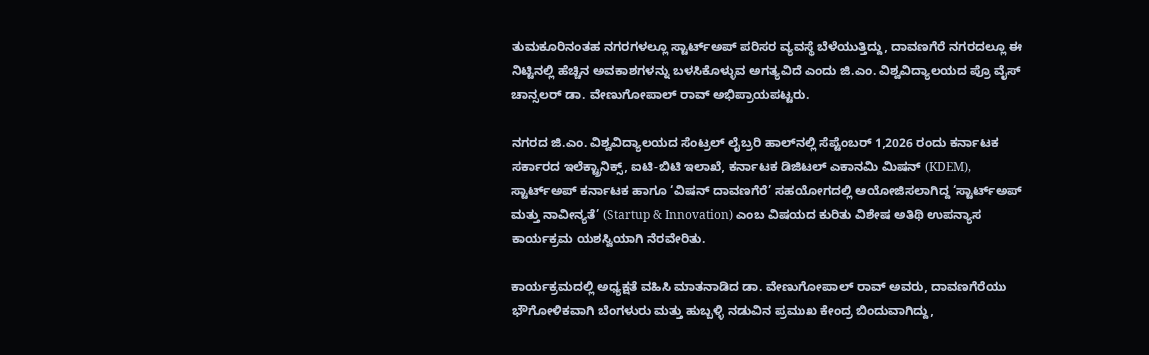ತುಮಕೂರಿನಂತಹ ನಗರಗಳಲ್ಲೂ ಸ್ಟಾರ್ಟ್‌ಅಪ್ ಪರಿಸರ ವ್ಯವಸ್ಥೆ ಬೆಳೆಯುತ್ತಿದ್ದು, ದಾವಣಗೆರೆ ನಗರದಲ್ಲೂ ಈ ನಿಟ್ಟಿನಲ್ಲಿ ಹೆಚ್ಚಿನ ಅವಕಾಶಗಳನ್ನು ಬಳಸಿಕೊಳ್ಳುವ ಅಗತ್ಯವಿದೆ ಎಂದು ಜಿ.ಎಂ. ವಿಶ್ವವಿದ್ಯಾಲಯದ ಪ್ರೊ ವೈಸ್ ಚಾನ್ಸಲರ್ ಡಾ. ವೇಣುಗೋಪಾಲ್ ರಾವ್ ಅಭಿಪ್ರಾಯಪಟ್ಟರು.

ನಗರದ ಜಿ.ಎಂ. ವಿಶ್ವವಿದ್ಯಾಲಯದ ಸೆಂಟ್ರಲ್ ಲೈಬ್ರರಿ ಹಾಲ್‌ನಲ್ಲಿ ಸೆಪ್ಟೆಂಬರ್ 1,2026 ರಂದು ಕರ್ನಾಟಕ ಸರ್ಕಾರದ ಇಲೆಕ್ಟ್ರಾನಿಕ್ಸ್, ಐಟಿ-ಬಿಟಿ ಇಲಾಖೆ, ಕರ್ನಾಟಕ ಡಿಜಿಟಲ್ ಎಕಾನಮಿ ಮಿಷನ್ (KDEM), ಸ್ಟಾರ್ಟ್‌ಅಪ್ ಕರ್ನಾಟಕ ಹಾಗೂ ‘ವಿಷನ್ ದಾವಣಗೆರೆ’ ಸಹಯೋಗದಲ್ಲಿ ಆಯೋಜಿಸಲಾಗಿದ್ದ ‘ಸ್ಟಾರ್ಟ್‌ಅಪ್ ಮತ್ತು ನಾವೀನ್ಯತೆ’ (Startup & Innovation) ಎಂಬ ವಿಷಯದ ಕುರಿತು ವಿಶೇಷ ಅತಿಥಿ ಉಪನ್ಯಾಸ ಕಾರ್ಯಕ್ರಮ ಯಶಸ್ವಿಯಾಗಿ ನೆರವೇರಿತು.

ಕಾರ್ಯಕ್ರಮದಲ್ಲಿ ಅಧ್ಯಕ್ಷತೆ ವಹಿಸಿ ಮಾತನಾಡಿದ ಡಾ. ವೇಣುಗೋಪಾಲ್ ರಾವ್ ಅವರು, ದಾವಣಗೆರೆಯು ಭೌಗೋಳಿಕವಾಗಿ ಬೆಂಗಳುರು ಮತ್ತು ಹುಬ್ಬಳ್ಳಿ ನಡುವಿನ ಪ್ರಮುಖ ಕೇಂದ್ರ ಬಿಂದುವಾಗಿದ್ದು,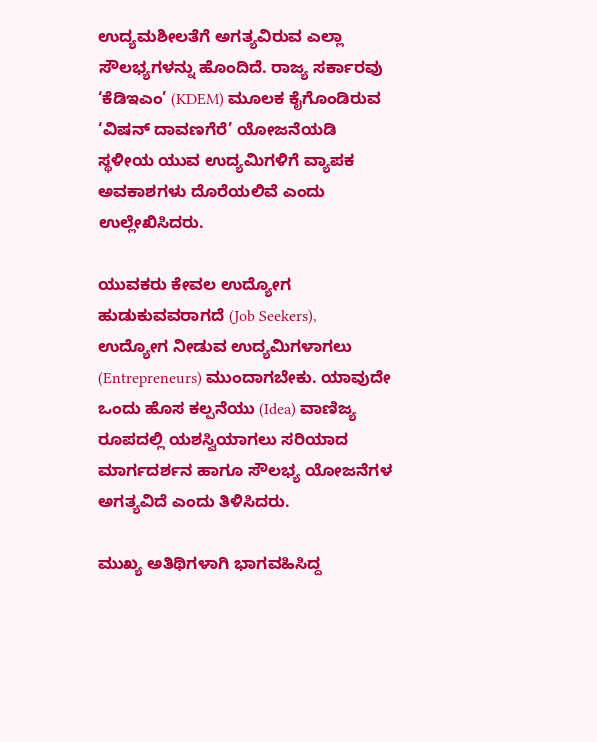ಉದ್ಯಮಶೀಲತೆಗೆ ಅಗತ್ಯವಿರುವ ಎಲ್ಲಾ ಸೌಲಭ್ಯಗಳನ್ನು ಹೊಂದಿದೆ. ರಾಜ್ಯ ಸರ್ಕಾರವು ‘ಕೆಡಿಇಎಂ’ (KDEM) ಮೂಲಕ ಕೈಗೊಂಡಿರುವ ‘ವಿಷನ್ ದಾವಣಗೆರೆ’ ಯೋಜನೆಯಡಿ ಸ್ಥಳೀಯ ಯುವ ಉದ್ಯಮಿಗಳಿಗೆ ವ್ಯಾಪಕ ಅವಕಾಶಗಳು ದೊರೆಯಲಿವೆ ಎಂದು ಉಲ್ಲೇಖಿಸಿದರು.

ಯುವಕರು ಕೇವಲ ಉದ್ಯೋಗ ಹುಡುಕುವವರಾಗದೆ (Job Seekers), ಉದ್ಯೋಗ ನೀಡುವ ಉದ್ಯಮಿಗಳಾಗಲು (Entrepreneurs) ಮುಂದಾಗಬೇಕು. ಯಾವುದೇ ಒಂದು ಹೊಸ ಕಲ್ಪನೆಯು (Idea) ವಾಣಿಜ್ಯ ರೂಪದಲ್ಲಿ ಯಶಸ್ವಿಯಾಗಲು ಸರಿಯಾದ ಮಾರ್ಗದರ್ಶನ ಹಾಗೂ ಸೌಲಭ್ಯ ಯೋಜನೆಗಳ ಅಗತ್ಯವಿದೆ ಎಂದು ತಿಳಿಸಿದರು.

ಮುಖ್ಯ ಅತಿಥಿಗಳಾಗಿ ಭಾಗವಹಿಸಿದ್ದ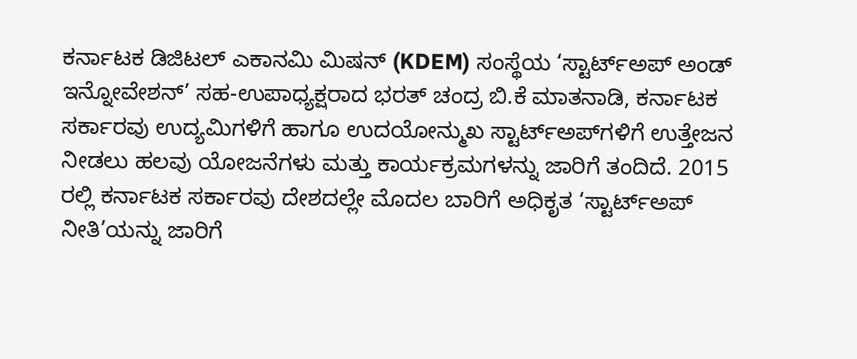ಕರ್ನಾಟಕ ಡಿಜಿಟಲ್ ಎಕಾನಮಿ ಮಿಷನ್ (KDEM) ಸಂಸ್ಥೆಯ ‘ಸ್ಟಾರ್ಟ್‌ಅಪ್ ಅಂಡ್ ಇನ್ನೋವೇಶನ್’ ಸಹ-ಉಪಾಧ್ಯಕ್ಷರಾದ ಭರತ್ ಚಂದ್ರ ಬಿ.ಕೆ ಮಾತನಾಡಿ, ಕರ್ನಾಟಕ ಸರ್ಕಾರವು ಉದ್ಯಮಿಗಳಿಗೆ ಹಾಗೂ ಉದಯೋನ್ಮುಖ ಸ್ಟಾರ್ಟ್‌ಅಪ್‌ಗಳಿಗೆ ಉತ್ತೇಜನ ನೀಡಲು ಹಲವು ಯೋಜನೆಗಳು ಮತ್ತು ಕಾರ್ಯಕ್ರಮಗಳನ್ನು ಜಾರಿಗೆ ತಂದಿದೆ. 2015 ರಲ್ಲಿ ಕರ್ನಾಟಕ ಸರ್ಕಾರವು ದೇಶದಲ್ಲೇ ಮೊದಲ ಬಾರಿಗೆ ಅಧಿಕೃತ ‘ಸ್ಟಾರ್ಟ್‌ಅಪ್ ನೀತಿ’ಯನ್ನು ಜಾರಿಗೆ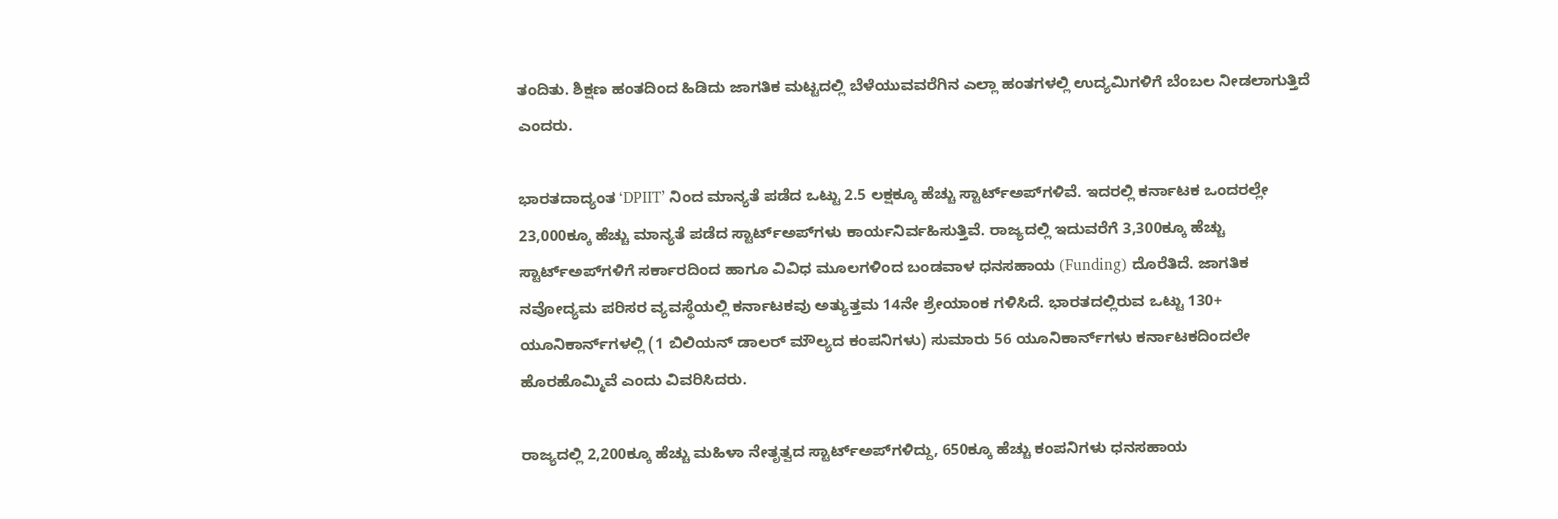ತಂದಿತು. ಶಿಕ್ಷಣ ಹಂತದಿಂದ ಹಿಡಿದು ಜಾಗತಿಕ ಮಟ್ಟದಲ್ಲಿ ಬೆಳೆಯುವವರೆಗಿನ ಎಲ್ಲಾ ಹಂತಗಳಲ್ಲಿ ಉದ್ಯಮಿಗಳಿಗೆ ಬೆಂಬಲ ನೀಡಲಾಗುತ್ತಿದೆ ಎಂದರು.

ಭಾರತದಾದ್ಯಂತ ‘DPIIT’ ನಿಂದ ಮಾನ್ಯತೆ ಪಡೆದ ಒಟ್ಟು 2.5 ಲಕ್ಷಕ್ಕೂ ಹೆಚ್ಚು ಸ್ಟಾರ್ಟ್‌ಅಪ್‌ಗಳಿವೆ. ಇದರಲ್ಲಿ ಕರ್ನಾಟಕ ಒಂದರಲ್ಲೇ 23,000ಕ್ಕೂ ಹೆಚ್ಚು ಮಾನ್ಯತೆ ಪಡೆದ ಸ್ಟಾರ್ಟ್‌ಅಪ್‌ಗಳು ಕಾರ್ಯನಿರ್ವಹಿಸುತ್ತಿವೆ. ರಾಜ್ಯದಲ್ಲಿ ಇದುವರೆಗೆ 3,300ಕ್ಕೂ ಹೆಚ್ಚು ಸ್ಟಾರ್ಟ್‌ಅಪ್‌ಗಳಿಗೆ ಸರ್ಕಾರದಿಂದ ಹಾಗೂ ವಿವಿಧ ಮೂಲಗಳಿಂದ ಬಂಡವಾಳ ಧನಸಹಾಯ (Funding) ದೊರೆತಿದೆ. ಜಾಗತಿಕ ನವೋದ್ಯಮ ಪರಿಸರ ವ್ಯವಸ್ಥೆಯಲ್ಲಿ ಕರ್ನಾಟಕವು ಅತ್ಯುತ್ತಮ 14ನೇ ಶ್ರೇಯಾಂಕ ಗಳಿಸಿದೆ. ಭಾರತದಲ್ಲಿರುವ ಒಟ್ಟು 130+ ಯೂನಿಕಾರ್ನ್‌ಗಳಲ್ಲಿ (1 ಬಿಲಿಯನ್ ಡಾಲರ್ ಮೌಲ್ಯದ ಕಂಪನಿಗಳು) ಸುಮಾರು 56 ಯೂನಿಕಾರ್ನ್‌ಗಳು ಕರ್ನಾಟಕದಿಂದಲೇ ಹೊರಹೊಮ್ಮಿವೆ ಎಂದು ವಿವರಿಸಿದರು.

ರಾಜ್ಯದಲ್ಲಿ 2,200ಕ್ಕೂ ಹೆಚ್ಚು ಮಹಿಳಾ ನೇತೃತ್ವದ ಸ್ಟಾರ್ಟ್‌ಅಪ್‌ಗಳಿದ್ದು, 650ಕ್ಕೂ ಹೆಚ್ಚು ಕಂಪನಿಗಳು ಧನಸಹಾಯ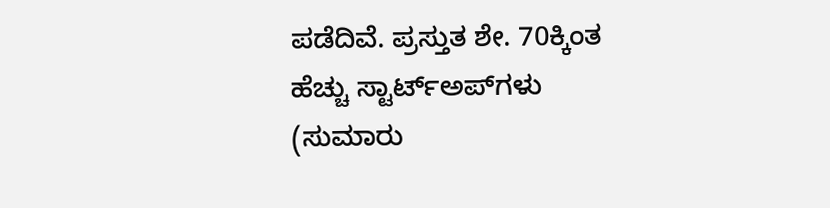ಪಡೆದಿವೆ. ಪ್ರಸ್ತುತ ಶೇ. 70ಕ್ಕಿಂತ ಹೆಚ್ಚು ಸ್ಟಾರ್ಟ್‌ಅಪ್‌ಗಳು (ಸುಮಾರು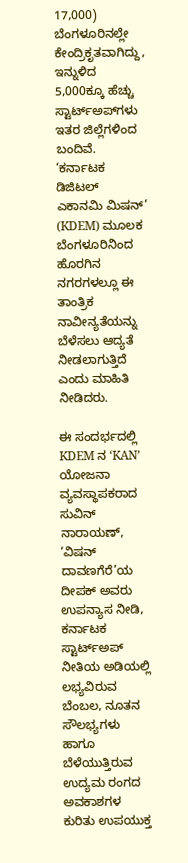17,000) ಬೆಂಗಳೂರಿನಲ್ಲೇ ಕೇಂದ್ರಿಕೃತವಾಗಿದ್ದು, ಇನ್ನುಳಿದ 5,000ಕ್ಕೂ ಹೆಚ್ಚು ಸ್ಟಾರ್ಟ್‌ಅಪ್‌ಗಳು ಇತರ ಜಿಲ್ಲೆಗಳಿಂದ ಬಂದಿವೆ. ‘ಕರ್ನಾಟಕ ಡಿಜಿಟಲ್ ಎಕಾನಮಿ ಮಿಷನ್’ (KDEM) ಮೂಲಕ ಬೆಂಗಳೂರಿನಿಂದ ಹೊರಗಿನ ನಗರಗಳಲ್ಲೂ ಈ ತಾಂತ್ರಿಕ ನಾವೀನ್ಯತೆಯನ್ನು ಬೆಳೆಸಲು ಆದ್ಯತೆ ನೀಡಲಾಗುತ್ತಿದೆ ಎಂದು ಮಾಹಿತಿ ನೀಡಿದರು.

ಈ ಸಂದರ್ಭದಲ್ಲಿ KDEM ನ ‘KAN’ ಯೋಜನಾ ವ್ಯವಸ್ಥಾಪಕರಾದ ಸುವಿನ್ ನಾರಾಯಣ್, ‘ವಿಷನ್ ದಾವಣಗೆರೆ’ಯ ದೀಪಕ್ ಅವರು ಉಪನ್ಯಾಸ ನೀಡಿ, ಕರ್ನಾಟಕ ಸ್ಟಾರ್ಟ್‌ಅಪ್ ನೀತಿಯ ಅಡಿಯಲ್ಲಿ ಲಭ್ಯವಿರುವ ಬೆಂಬಲ, ನೂತನ ಸೌಲಭ್ಯಗಳು ಹಾಗೂ ಬೆಳೆಯುತ್ತಿರುವ ಉದ್ಯಮ ರಂಗದ ಅವಕಾಶಗಳ ಕುರಿತು ಉಪಯುಕ್ತ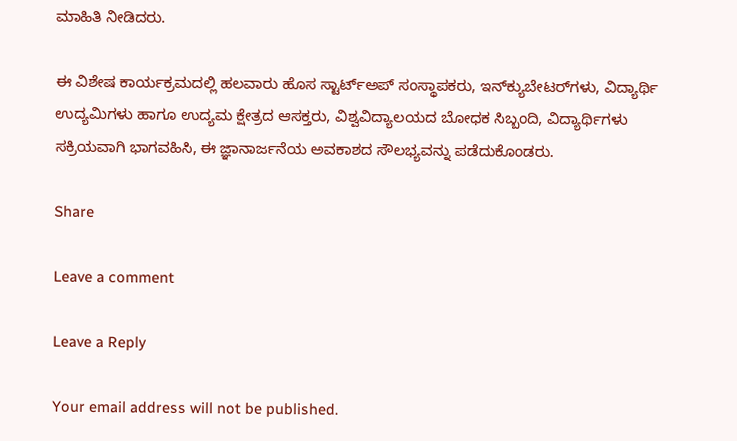ಮಾಹಿತಿ ನೀಡಿದರು.

ಈ ವಿಶೇಷ ಕಾರ್ಯಕ್ರಮದಲ್ಲಿ ಹಲವಾರು ಹೊಸ ಸ್ಟಾರ್ಟ್‌ಅಪ್ ಸಂಸ್ಥಾಪಕರು, ಇನ್‌ಕ್ಯುಬೇಟರ್‌ಗಳು, ವಿದ್ಯಾರ್ಥಿ ಉದ್ಯಮಿಗಳು ಹಾಗೂ ಉದ್ಯಮ ಕ್ಷೇತ್ರದ ಆಸಕ್ತರು, ವಿಶ್ವವಿದ್ಯಾಲಯದ ಬೋಧಕ ಸಿಬ್ಬಂದಿ, ವಿದ್ಯಾರ್ಥಿಗಳು ಸಕ್ರಿಯವಾಗಿ ಭಾಗವಹಿಸಿ, ಈ ಜ್ಞಾನಾರ್ಜನೆಯ ಅವಕಾಶದ ಸೌಲಭ್ಯವನ್ನು ಪಡೆದುಕೊಂಡರು.

Share

Leave a comment

Leave a Reply

Your email address will not be published.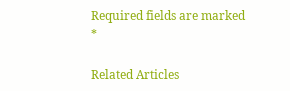Required fields are marked *

Related Articles